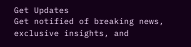Get Updates
Get notified of breaking news, exclusive insights, and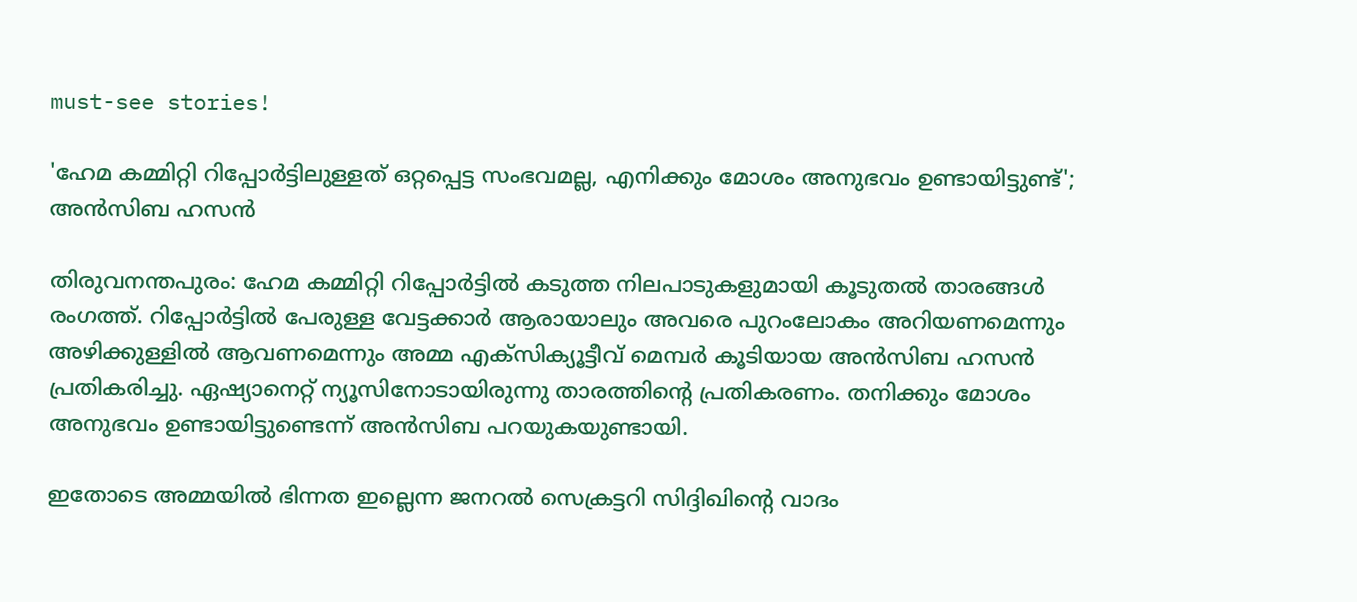must-see stories!

'ഹേമ കമ്മിറ്റി റിപ്പോർട്ടിലുള്ളത് ഒറ്റപ്പെട്ട സംഭവമല്ല, എനിക്കും മോശം അനുഭവം ഉണ്ടായിട്ടുണ്ട്'; അൻസിബ ഹസൻ

തിരുവനന്തപുരം: ഹേമ കമ്മിറ്റി റിപ്പോർട്ടിൽ കടുത്ത നിലപാടുകളുമായി കൂടുതൽ താരങ്ങൾ രംഗത്ത്. റിപ്പോർട്ടിൽ പേരുള്ള വേട്ടക്കാർ ആരായാലും അവരെ പുറംലോകം അറിയണമെന്നും അഴിക്കുള്ളിൽ ആവണമെന്നും അമ്മ എക്‌സിക്യൂട്ടീവ് മെമ്പർ കൂടിയായ അൻസിബ ഹസൻ പ്രതികരിച്ചു. ഏഷ്യാനെറ്റ് ന്യൂസിനോടായിരുന്നു താരത്തിന്റെ പ്രതികരണം. തനിക്കും മോശം അനുഭവം ഉണ്ടായിട്ടുണ്ടെന്ന് അൻസിബ പറയുകയുണ്ടായി.

ഇതോടെ അമ്മയിൽ ഭിന്നത ഇല്ലെന്ന ജനറൽ സെക്രട്ടറി സിദ്ദിഖിന്റെ വാദം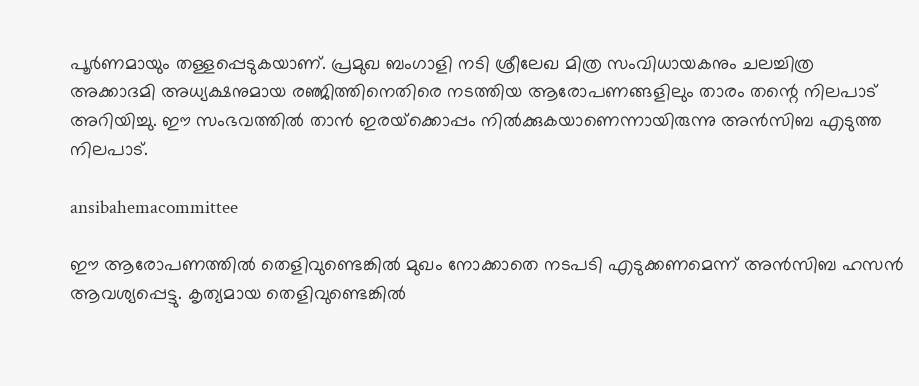പൂർണമായും തള്ളപ്പെടുകയാണ്. പ്രമുഖ ബംഗാളി നടി ശ്രീലേഖ മിത്ര സംവിധായകനും ചലച്ചിത്ര അക്കാദമി അധ്യക്ഷനുമായ രഞ്ജിത്തിനെതിരെ നടത്തിയ ആരോപണങ്ങളിലും താരം തന്റെ നിലപാട് അറിയിച്ചു. ഈ സംഭവത്തിൽ താൻ ഇരയ്‌ക്കൊപ്പം നിൽക്കുകയാണെന്നായിരുന്നു അൻസിബ എടുത്ത നിലപാട്.

ansibahemacommittee

ഈ ആരോപണത്തിൽ തെളിവുണ്ടെങ്കിൽ മുഖം നോക്കാതെ നടപടി എടുക്കണമെന്ന് അൻസിബ ഹസൻ ആവശ്യപ്പെട്ടു. കൃത്യമായ തെളിവുണ്ടെങ്കിൽ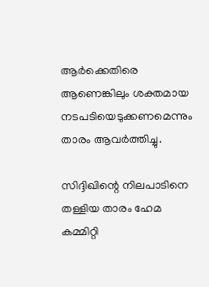ആർക്കെതിരെ ആണെങ്കിലും ശക്തമായ നടപടിയെടുക്കണമെന്നും താരം ആവർത്തിച്ചു.

സിദ്ദിഖിന്റെ നിലപാടിനെ തള്ളിയ താരം ഹേമ കമ്മിറ്റി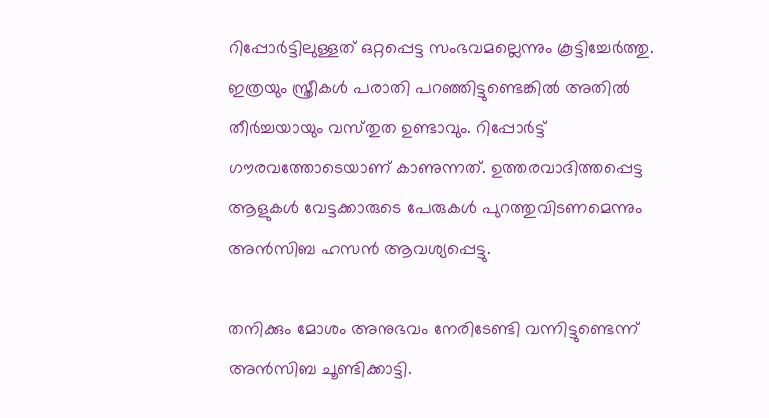റിപ്പോർട്ടിലുള്ളത് ഒറ്റപ്പെട്ട സംഭവമല്ലെന്നും കൂട്ടിച്ചേർത്തു. ഇത്രയും സ്ത്രീകൾ പരാതി പറഞ്ഞിട്ടുണ്ടെങ്കിൽ അതിൽ തീർച്ചയായും വസ്‌തുത ഉണ്ടാവും. റിപ്പോർട്ട് ഗൗരവത്തോടെയാണ് കാണുന്നത്. ഉത്തരവാദിത്തപ്പെട്ട ആളുകൾ വേട്ടക്കാരുടെ പേരുകൾ പുറത്തുവിടണമെന്നും അൻസിബ ഹസൻ ആവശ്യപ്പെട്ടു.

തനിക്കും മോശം അനുഭവം നേരിടേണ്ടി വന്നിട്ടുണ്ടെന്ന് അൻസിബ ചൂണ്ടിക്കാട്ടി.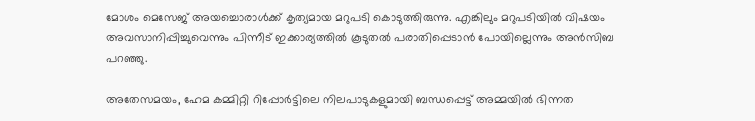മോശം മെസേജ് അയച്ചൊരാൾക്ക് കൃത്യമായ മറുപടി കൊടുത്തിരുന്നു. എങ്കിലും മറുപടിയിൽ വിഷയം അവസാനിപ്പിച്ചുവെന്നും പിന്നീട് ഇക്കാര്യത്തിൽ കൂടുതൽ പരാതിപ്പെടാൻ പോയില്ലെന്നും അൻസിബ പറഞ്ഞു.

അതേസമയം, ഹേമ കമ്മിറ്റി റിപ്പോർട്ടിലെ നിലപാടുകളുമായി ബന്ധപ്പെട്ട് അമ്മയിൽ ഭിന്നത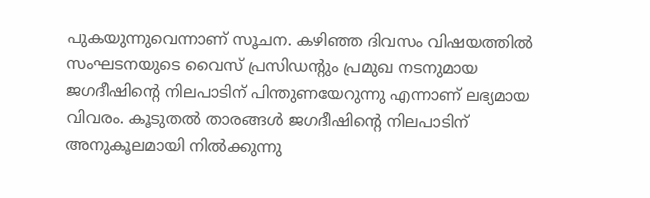പുകയുന്നുവെന്നാണ് സൂചന. കഴിഞ്ഞ ദിവസം വിഷയത്തിൽ സംഘടനയുടെ വൈസ് പ്രസിഡന്റും പ്രമുഖ നടനുമായ ജഗദീഷിന്റെ നിലപാടിന് പിന്തുണയേറുന്നു എന്നാണ് ലഭ്യമായ വിവരം. കൂടുതൽ താരങ്ങൾ ജഗദീഷിന്റെ നിലപാടിന് അനുകൂലമായി നിൽക്കുന്നു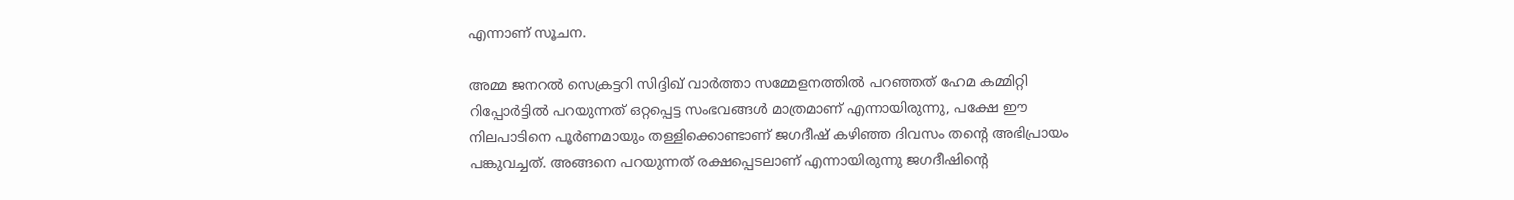എന്നാണ് സൂചന.

അമ്മ ജനറൽ സെക്രട്ടറി സിദ്ദിഖ് വാർത്താ സമ്മേളനത്തിൽ പറഞ്ഞത് ഹേമ കമ്മിറ്റി റിപ്പോർട്ടിൽ പറയുന്നത് ഒറ്റപ്പെട്ട സംഭവങ്ങൾ മാത്രമാണ് എന്നായിരുന്നു, പക്ഷേ ഈ നിലപാടിനെ പൂർണമായും തള്ളിക്കൊണ്ടാണ് ജഗദീഷ് കഴിഞ്ഞ ദിവസം തന്റെ അഭിപ്രായം പങ്കുവച്ചത്. അങ്ങനെ പറയുന്നത് രക്ഷപ്പെടലാണ് എന്നായിരുന്നു ജഗദീഷിന്റെ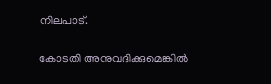നിലപാട്.

കോടതി അനുവദിക്കുമെങ്കില്‍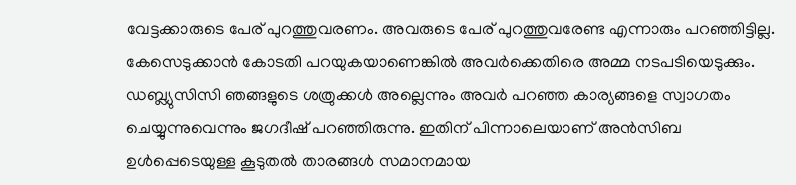വേട്ടക്കാരുടെ പേര് പുറത്തുവരണം. അവരുടെ പേര് പുറത്തുവരേണ്ട എന്നാരും പറഞ്ഞിട്ടില്ല. കേസെടുക്കാന്‍ കോടതി പറയുകയാണെങ്കിൽ അവര്‍ക്കെതിരെ അമ്മ നടപടിയെടുക്കും. ഡബ്ല്യുസിസി ഞങ്ങളുടെ ശത്രുക്കള്‍ അല്ലെന്നും അവര്‍ പറഞ്ഞ കാര്യങ്ങളെ സ്വാഗതം ചെയ്യുന്നുവെന്നും ജഗദീഷ് പറഞ്ഞിരുന്നു. ഇതിന് പിന്നാലെയാണ് അൻസിബ ഉൾപ്പെടെയുള്ള കൂടുതൽ താരങ്ങൾ സമാനമായ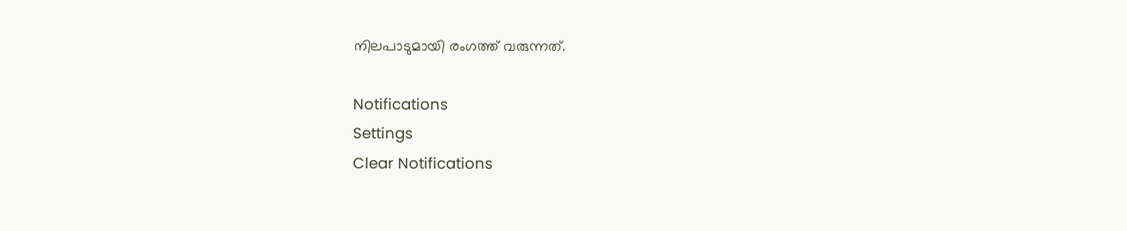നിലപാടുമായി രംഗത്ത് വരുന്നത്.

Notifications
Settings
Clear Notifications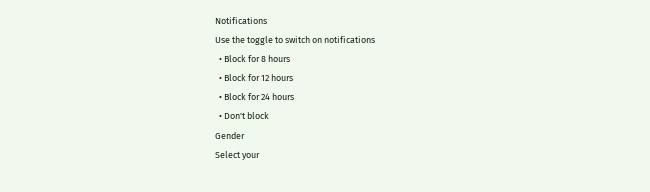Notifications
Use the toggle to switch on notifications
  • Block for 8 hours
  • Block for 12 hours
  • Block for 24 hours
  • Don't block
Gender
Select your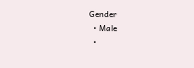Gender
  • Male
  •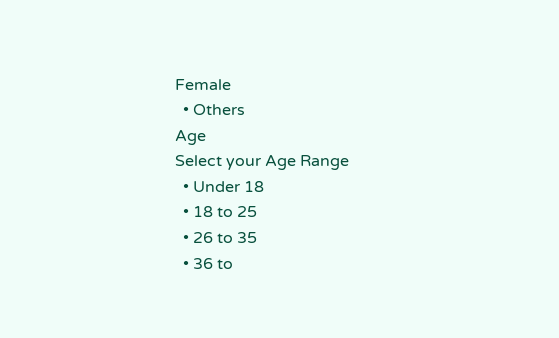Female
  • Others
Age
Select your Age Range
  • Under 18
  • 18 to 25
  • 26 to 35
  • 36 to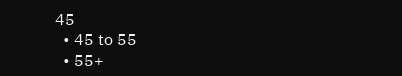45
  • 45 to 55
  • 55+